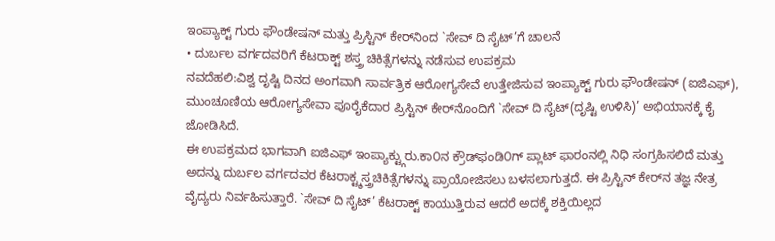ಇಂಪ್ಯಾಕ್ಟ್ ಗುರು ಫೌಂಡೇಷನ್ ಮತ್ತು ಪ್ರಿಸ್ಟಿನ್ ಕೇರ್‌ನಿಂದ `ಸೇವ್ ದಿ ಸೈಟ್’ಗೆ ಚಾಲನೆ
• ದುರ್ಬಲ ವರ್ಗದವರಿಗೆ ಕೆಟರಾಕ್ಟ್ ಶಸ್ತ್ರ ಚಿಕಿತ್ಸೆಗಳನ್ನು ನಡೆಸುವ ಉಪಕ್ರಮ
ನವದೆಹಲಿ:ವಿಶ್ವ ದೃಷ್ಟಿ ದಿನದ ಅಂಗವಾಗಿ ಸಾರ್ವತ್ರಿಕ ಆರೋಗ್ಯಸೇವೆ ಉತ್ತೇಜಿಸುವ ಇಂಪ್ಯಾಕ್ಟ್ ಗುರು ಫೌಂಡೇಷನ್ (ಐಜಿಎಫ್), ಮುಂಚೂಣಿಯ ಆರೋಗ್ಯಸೇವಾ ಪೂರೈಕೆದಾರ ಪ್ರಿಸ್ಟಿನ್ ಕೇರ್‌ನೊಂದಿಗೆ `ಸೇವ್ ದಿ ಸೈಟ್(ದೃಷ್ಟಿ ಉಳಿಸಿ)’ ಅಭಿಯಾನಕ್ಕೆ ಕೈ ಜೋಡಿಸಿದೆ.
ಈ ಉಪಕ್ರಮದ ಭಾಗವಾಗಿ ಐಜಿಎಫ್ ಇಂಪ್ಯಾಕ್ಟ್ಗುರು.ಕಾ೦ನ ಕ್ರೌಡ್‌ಫಂಡಿ೦ಗ್ ಪ್ಲಾಟ್‌ ಫಾರಂನಲ್ಲಿ ನಿಧಿ ಸಂಗ್ರಹಿಸಲಿದೆ ಮತ್ತು ಅದನ್ನು ದುರ್ಬಲ ವರ್ಗದವರ ಕೆಟರಾಕ್ಟ್ಶಸ್ತ್ರಚಿಕಿತ್ಸೆಗಳನ್ನು ಪ್ರಾಯೋಜಿಸಲು ಬಳಸಲಾಗುತ್ತದೆ. ಈ ಪ್ರಿಸ್ಟಿನ್ ಕೇರ್‌ನ ತಜ್ಞ ನೇತ್ರ ವೈದ್ಯರು ನಿರ್ವಹಿಸುತ್ತಾರೆ. `ಸೇವ್ ದಿ ಸೈಟ್’ ಕೆಟರಾಕ್ಟ್ ಕಾಯುತ್ತಿರುವ ಆದರೆ ಅದಕ್ಕೆ ಶಕ್ತಿಯಿಲ್ಲದ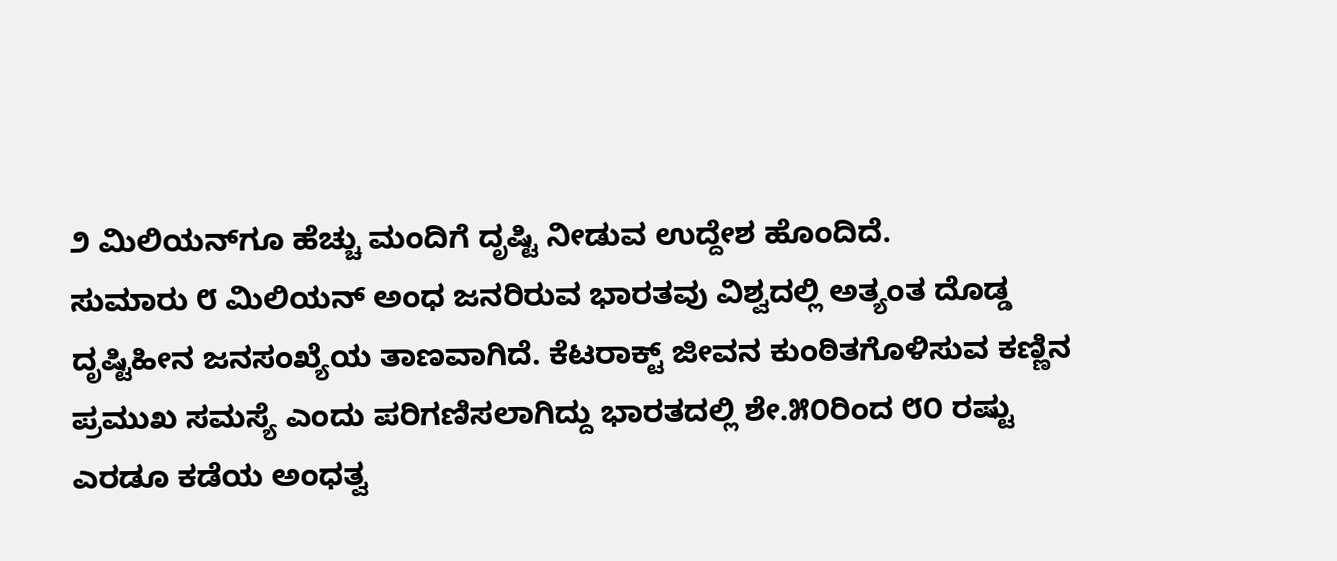೨ ಮಿಲಿಯನ್‌ಗೂ ಹೆಚ್ಚು ಮಂದಿಗೆ ದೃಷ್ಟಿ ನೀಡುವ ಉದ್ದೇಶ ಹೊಂದಿದೆ.
ಸುಮಾರು ೮ ಮಿಲಿಯನ್ ಅಂಧ ಜನರಿರುವ ಭಾರತವು ವಿಶ್ವದಲ್ಲಿ ಅತ್ಯಂತ ದೊಡ್ಡ ದೃಷ್ಟಿಹೀನ ಜನಸಂಖ್ಯೆಯ ತಾಣವಾಗಿದೆ. ಕೆಟರಾಕ್ಟ್ ಜೀವನ ಕುಂಠಿತಗೊಳಿಸುವ ಕಣ್ಣಿನ ಪ್ರಮುಖ ಸಮಸ್ಯೆ ಎಂದು ಪರಿಗಣಿಸಲಾಗಿದ್ದು ಭಾರತದಲ್ಲಿ ಶೇ.೫೦ರಿಂದ ೮೦ ರಷ್ಟು ಎರಡೂ ಕಡೆಯ ಅಂಧತ್ವ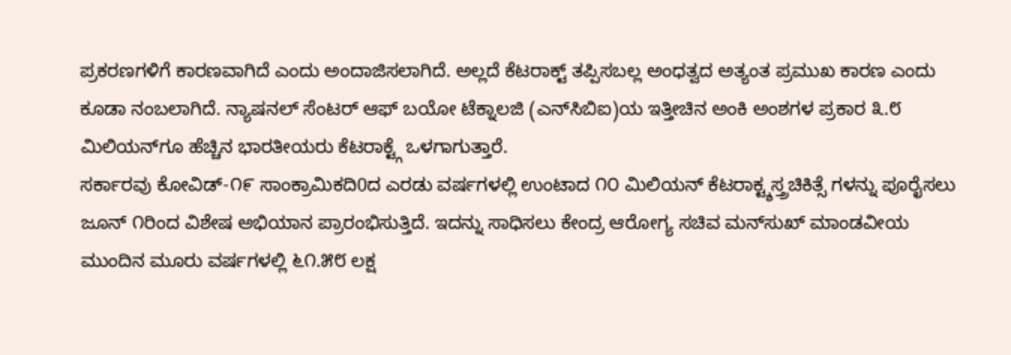ಪ್ರಕರಣಗಳಿಗೆ ಕಾರಣವಾಗಿದೆ ಎಂದು ಅಂದಾಜಿಸಲಾಗಿದೆ. ಅಲ್ಲದೆ ಕೆಟರಾಕ್ಟ್ ತಪ್ಪಿಸಬಲ್ಲ ಅಂಧತ್ವದ ಅತ್ಯಂತ ಪ್ರಮುಖ ಕಾರಣ ಎಂದು ಕೂಡಾ ನಂಬಲಾಗಿದೆ. ನ್ಯಾಷನಲ್ ಸೆಂಟರ್ ಆಫ್ ಬಯೋ ಟೆಕ್ನಾಲಜಿ (ಎನ್‌ಸಿಬಿಐ)ಯ ಇತ್ತೀಚಿನ ಅಂಕಿ ಅಂಶಗಳ ಪ್ರಕಾರ ೩.೮ ಮಿಲಿಯನ್‌ಗೂ ಹೆಚ್ಚಿನ ಭಾರತೀಯರು ಕೆಟರಾಕ್ಟ್ಗೆ ಒಳಗಾಗುತ್ತಾರೆ.
ಸರ್ಕಾರವು ಕೋವಿಡ್-೧೯ ಸಾಂಕ್ರಾಮಿಕದಿ0ದ ಎರಡು ವರ್ಷಗಳಲ್ಲಿ ಉಂಟಾದ ೧೦ ಮಿಲಿಯನ್ ಕೆಟರಾಕ್ಟ್ಶಸ್ತ್ರಚಿಕಿತ್ಸೆ ಗಳನ್ನು ಪೂರೈಸಲು ಜೂನ್ ೧ರಿಂದ ವಿಶೇಷ ಅಭಿಯಾನ ಪ್ರಾರಂಭಿಸುತ್ತಿದೆ. ಇದನ್ನು ಸಾಧಿಸಲು ಕೇಂದ್ರ ಆರೋಗ್ಯ ಸಚಿವ ಮನ್‌ಸುಖ್ ಮಾಂಡವೀಯ ಮುಂದಿನ ಮೂರು ವರ್ಷಗಳಲ್ಲಿ ೬೧.೫೮ ಲಕ್ಷ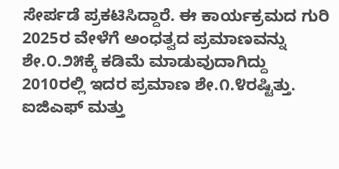ಸೇರ್ಪಡೆ ಪ್ರಕಟಿಸಿದ್ದಾರೆ. ಈ ಕಾರ್ಯಕ್ರಮದ ಗುರಿ 2025ರ ವೇಳೆಗೆ ಅಂಧತ್ವದ ಪ್ರಮಾಣವನ್ನು ಶೇ.೦.೨೫ಕ್ಕೆ ಕಡಿಮೆ ಮಾಡುವುದಾಗಿದ್ದು 2010ರಲ್ಲಿ ಇದರ ಪ್ರಮಾಣ ಶೇ.೧.೪ರಷ್ಟಿತ್ತು. ಐಜಿಎಫ್ ಮತ್ತು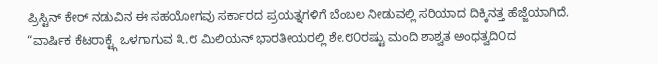ಪ್ರಿಸ್ಟಿನ್ ಕೇರ್ ನಡುವಿನ ಈ ಸಹಯೋಗವು ಸರ್ಕಾರದ ಪ್ರಯತ್ನಗಳಿಗೆ ಬೆಂಬಲ ನೀಡುವಲ್ಲಿ ಸರಿಯಾದ ದಿಕ್ಕಿನತ್ತ ಹೆಜ್ಜೆಯಾಗಿದೆ.
“ವಾರ್ಷಿಕ ಕೆಟರಾಕ್ಟ್ಗೆ ಒಳಗಾಗುವ ೩.೮ ಮಿಲಿಯನ್ ಭಾರತೀಯರಲ್ಲಿ ಶೇ.೮೦ರಷ್ಟು ಮಂದಿ ಶಾಶ್ವತ ಅಂಧತ್ವದಿ೦ದ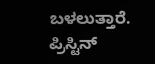ಬಳಲುತ್ತಾರೆ. ಪ್ರಿಸ್ಟಿನ್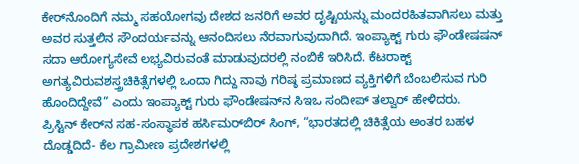ಕೇರ್‌ನೊಂದಿಗೆ ನಮ್ಮ ಸಹಯೋಗವು ದೇಶದ ಜನರಿಗೆ ಅವರ ದೃಷ್ಟಿಯನ್ನು ಮಂದರಹಿತವಾಗಿಸಲು ಮತ್ತು ಅವರ ಸುತ್ತಲಿನ ಸೌಂದರ್ಯವನ್ನು ಆನಂದಿಸಲು ನೆರವಾಗುವುದಾಗಿದೆ. ಇಂಪ್ಯಾಕ್ಟ್ ಗುರು ಫೌಂಡೇಷಷನ್ ಸದಾ ಆರೋಗ್ಯಸೇವೆ ಲಭ್ಯವಿರುವಂತೆ ಮಾಡುವುದರಲ್ಲಿ ನಂಬಿಕೆ ಇರಿಸಿದೆ. ಕೆಟರಾಕ್ಟ್ ಅಗತ್ಯವಿರುವಶಸ್ತ್ರಚಿಕಿತ್ಸೆಗಳಲ್ಲಿ ಒಂದಾ ಗಿದ್ದು ನಾವು ಗರಿಷ್ಠ ಪ್ರಮಾಣದ ವ್ಯಕ್ತಿಗಳಿಗೆ ಬೆಂಬಲಿಸುವ ಗುರಿ ಹೊಂದಿದ್ದೇವೆ” ಎಂದು ಇಂಪ್ಯಾಕ್ಟ್ ಗುರು ಫೌಂಡೇಷನ್‌ನ ಸಿಇಒ ಸಂದೀಪ್ ತಲ್ವಾರ್ ಹೇಳಿದರು.
ಪ್ರಿಸ್ಟಿನ್ ಕೇರ್‌ನ ಸಹ-ಸಂಸ್ಥಾಪಕ ಹರ್ಸಿಮರ್‌ಬಿರ್ ಸಿಂಗ್, “ಭಾರತದಲ್ಲಿ ಚಿಕಿತ್ಸೆಯ ಅಂತರ ಬಹಳ ದೊಡ್ಡದಿದೆ- ಕೆಲ ಗ್ರಾಮೀಣ ಪ್ರದೇಶಗಳಲ್ಲಿ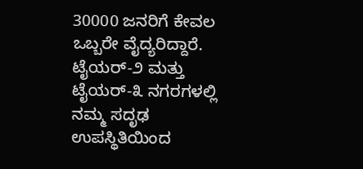30000 ಜನರಿಗೆ ಕೇವಲ ಒಬ್ಬರೇ ವೈದ್ಯರಿದ್ದಾರೆ. ಟೈಯರ್-೨ ಮತ್ತು ಟೈಯರ್-೩ ನಗರಗಳಲ್ಲಿ ನಮ್ಮ ಸದೃಢ ಉಪಸ್ಥಿತಿಯಿಂದ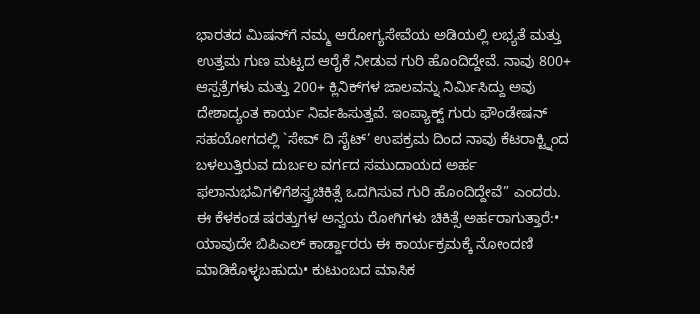ಭಾರತದ ಮಿಷನ್‌ಗೆ ನಮ್ಮ ಆರೋಗ್ಯಸೇವೆಯ ಅಡಿಯಲ್ಲಿ ಲಭ್ಯತೆ ಮತ್ತು ಉತ್ತಮ ಗುಣ ಮಟ್ಟದ ಆರೈಕೆ ನೀಡುವ ಗುರಿ ಹೊಂದಿದ್ದೇವೆ. ನಾವು 800+ ಆಸ್ಪತ್ರೆಗಳು ಮತ್ತು 200+ ಕ್ಲಿನಿಕ್‌ಗಳ ಜಾಲವನ್ನು ನಿರ್ಮಿಸಿದ್ದು ಅವು ದೇಶಾದ್ಯಂತ ಕಾರ್ಯ ನಿರ್ವಹಿಸುತ್ತವೆ. ಇಂಪ್ಯಾಕ್ಟ್ ಗುರು ಫೌಂಡೇಷನ್ ಸಹಯೋಗದಲ್ಲಿ `ಸೇವ್ ದಿ ಸೈಟ್’ ಉಪಕ್ರಮ ದಿಂದ ನಾವು ಕೆಟರಾಕ್ಟ್ನಿಂದ ಬಳಲುತ್ತಿರುವ ದುರ್ಬಲ ವರ್ಗದ ಸಮುದಾಯದ ಅರ್ಹ ಫಲಾನುಭವಿಗಳಿಗೆಶಸ್ತ್ರಚಿಕಿತ್ಸೆ ಒದಗಿಸುವ ಗುರಿ ಹೊಂದಿದ್ದೇವೆ” ಎಂದರು.
ಈ ಕೆಳಕಂಡ ಷರತ್ತುಗಳ ಅನ್ವಯ ರೋಗಿಗಳು ಚಿಕಿತ್ಸೆ ಅರ್ಹರಾಗುತ್ತಾರೆ:• ಯಾವುದೇ ಬಿಪಿಎಲ್ ಕಾರ್ಡ್ದಾರರು ಈ ಕಾರ್ಯಕ್ರಮಕ್ಕೆ ನೋಂದಣಿ ಮಾಡಿಕೊಳ್ಳಬಹುದು• ಕುಟುಂಬದ ಮಾಸಿಕ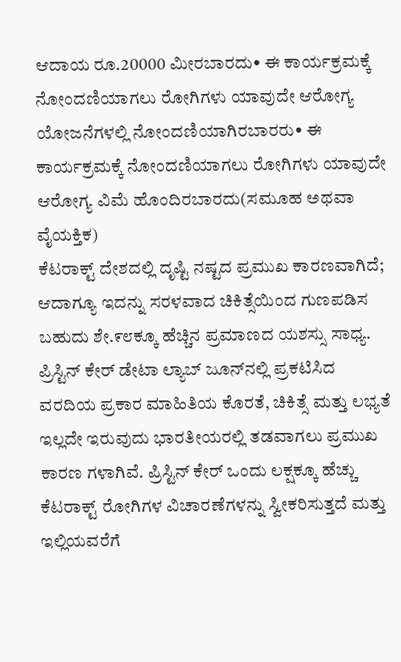ಆದಾಯ ರೂ.20000 ಮೀರಬಾರದು• ಈ ಕಾರ್ಯಕ್ರಮಕ್ಕೆ ನೋಂದಣಿಯಾಗಲು ರೋಗಿಗಳು ಯಾವುದೇ ಆರೋಗ್ಯ ಯೋಜನೆಗಳಲ್ಲಿ ನೋಂದಣಿಯಾಗಿರಬಾರರು• ಈ ಕಾರ್ಯಕ್ರಮಕ್ಕೆ ನೋಂದಣಿಯಾಗಲು ರೋಗಿಗಳು ಯಾವುದೇ ಆರೋಗ್ಯ ವಿಮೆ ಹೊಂದಿರಬಾರದು(ಸಮೂಹ ಅಥವಾ ವೈಯಕ್ತಿಕ)
ಕೆಟರಾಕ್ಟ್ ದೇಶದಲ್ಲಿ ದೃಷ್ಟಿ ನಷ್ಟದ ಪ್ರಮುಖ ಕಾರಣವಾಗಿದೆ; ಆದಾಗ್ಯೂ ಇದನ್ನು ಸರಳವಾದ ಚಿಕಿತ್ಸೆಯಿಂದ ಗುಣಪಡಿಸ ಬಹುದು ಶೇ.೯೮ಕ್ಕೂ ಹೆಚ್ಚಿನ ಪ್ರಮಾಣದ ಯಶಸ್ಸು ಸಾಧ್ಯ. ಪ್ರಿಸ್ಟಿನ್ ಕೇರ್ ಡೇಟಾ ಲ್ಯಾಬ್ ಜೂನ್‌ನಲ್ಲಿ ಪ್ರಕಟಿಸಿದ ವರದಿಯ ಪ್ರಕಾರ ಮಾಹಿತಿಯ ಕೊರತೆ, ಚಿಕಿತ್ಸೆ ಮತ್ತು ಲಭ್ಯತೆ ಇಲ್ಲದೇ ಇರುವುದು ಭಾರತೀಯರಲ್ಲಿ ತಡವಾಗಲು ಪ್ರಮುಖ ಕಾರಣ ಗಳಾಗಿವೆ. ಪ್ರಿಸ್ಟಿನ್ ಕೇರ್ ಒಂದು ಲಕ್ಷಕ್ಕೂ ಹೆಚ್ಚು ಕೆಟರಾಕ್ಟ್ ರೋಗಿಗಳ ವಿಚಾರಣೆಗಳನ್ನು ಸ್ವೀಕರಿಸುತ್ತದೆ ಮತ್ತು ಇಲ್ಲಿಯವರೆಗೆ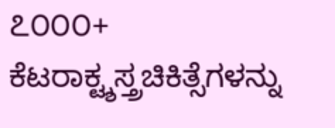೭೦೦೦+ ಕೆಟರಾಕ್ಟ್ಶಸ್ತ್ರಚಿಕಿತ್ಸೆಗಳನ್ನು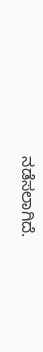ನಡೆಸಲಾಗಿದೆ.